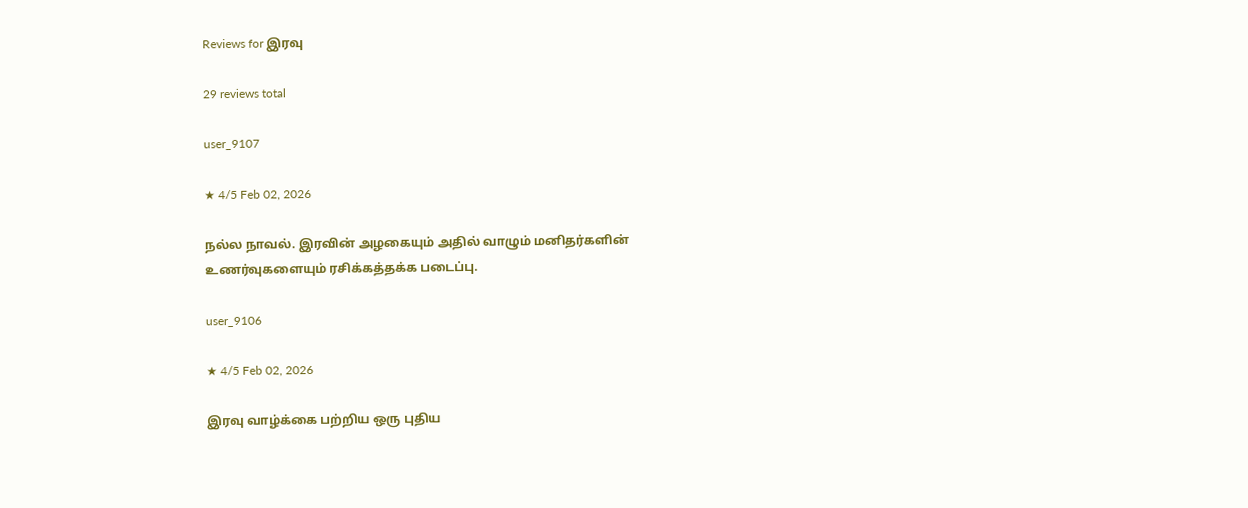Reviews for இரவு

29 reviews total

user_9107

★ 4/5 Feb 02, 2026

நல்ல நாவல். இரவின் அழகையும் அதில் வாழும் மனிதர்களின் உணர்வுகளையும் ரசிக்கத்தக்க படைப்பு.

user_9106

★ 4/5 Feb 02, 2026

இரவு வாழ்க்கை பற்றிய ஒரு புதிய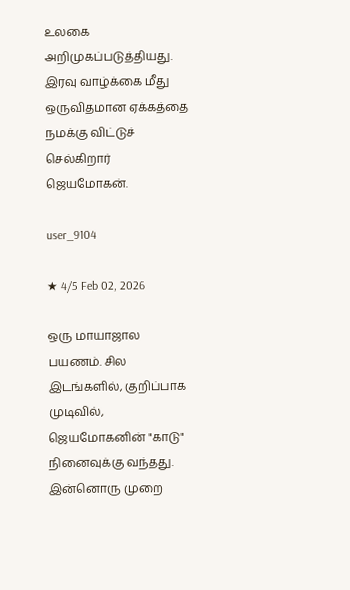உலகை அறிமுகப்படுத்தியது. இரவு வாழ்க்கை மீது ஒருவிதமான ஏக்கத்தை நமக்கு விட்டுச் செல்கிறார் ஜெயமோகன்.

user_9104

★ 4/5 Feb 02, 2026

ஒரு மாயாஜால பயணம். சில இடங்களில், குறிப்பாக முடிவில், ஜெயமோகனின் "காடு" நினைவுக்கு வந்தது. இன்னொரு முறை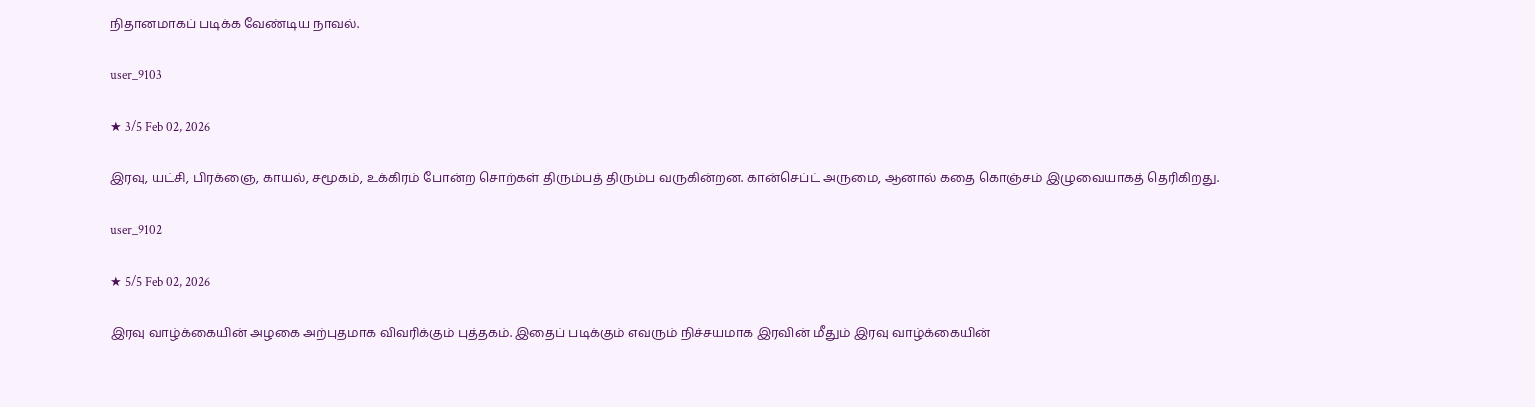நிதானமாகப் படிக்க வேண்டிய நாவல்.

user_9103

★ 3/5 Feb 02, 2026

இரவு, யட்சி, பிரக்ஞை, காயல், சமூகம், உக்கிரம் போன்ற சொற்கள் திரும்பத் திரும்ப வருகின்றன. கான்செப்ட் அருமை, ஆனால் கதை கொஞ்சம் இழுவையாகத் தெரிகிறது.

user_9102

★ 5/5 Feb 02, 2026

இரவு வாழ்க்கையின் அழகை அற்புதமாக விவரிக்கும் புத்தகம். இதைப் படிக்கும் எவரும் நிச்சயமாக இரவின் மீதும் இரவு வாழ்க்கையின்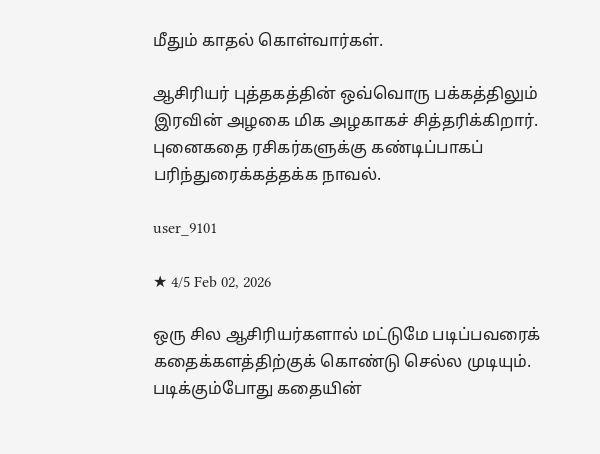மீதும் காதல் கொள்வார்கள்.

ஆசிரியர் புத்தகத்தின் ஒவ்வொரு பக்கத்திலும் இரவின் அழகை மிக அழகாகச் சித்தரிக்கிறார். புனைகதை ரசிகர்களுக்கு கண்டிப்பாகப் பரிந்துரைக்கத்தக்க நாவல்.

user_9101

★ 4/5 Feb 02, 2026

ஒரு சில ஆசிரியர்களால் மட்டுமே படிப்பவரைக் கதைக்களத்திற்குக் கொண்டு செல்ல முடியும். படிக்கும்போது கதையின்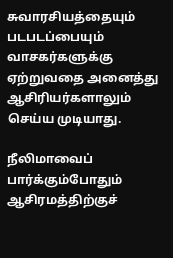சுவாரசியத்தையும் படபடப்பையும் வாசகர்களுக்கு ஏற்றுவதை அனைத்து ஆசிரியர்களாலும் செய்ய முடியாது.

நீலிமாவைப் பார்க்கும்போதும் ஆசிரமத்திற்குச்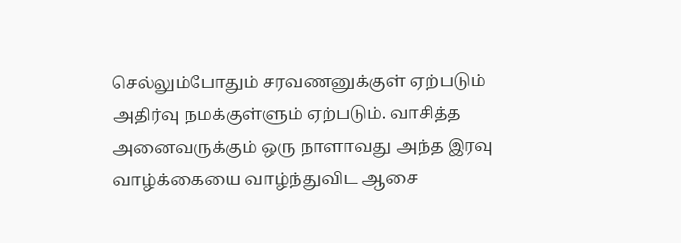செல்லும்போதும் சரவணனுக்குள் ஏற்படும் அதிர்வு நமக்குள்ளும் ஏற்படும். வாசித்த அனைவருக்கும் ஒரு நாளாவது அந்த இரவு வாழ்க்கையை வாழ்ந்துவிட ஆசை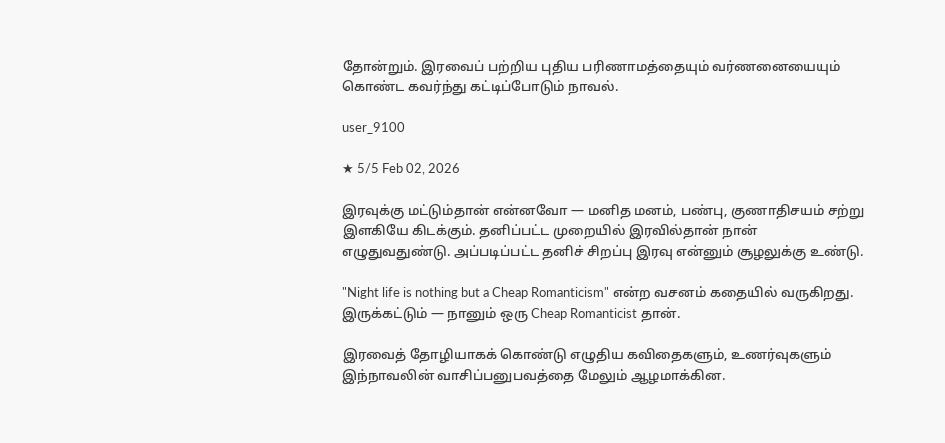தோன்றும். இரவைப் பற்றிய புதிய பரிணாமத்தையும் வர்ணனையையும் கொண்ட கவர்ந்து கட்டிப்போடும் நாவல்.

user_9100

★ 5/5 Feb 02, 2026

இரவுக்கு மட்டும்தான் என்னவோ — மனித மனம், பண்பு, குணாதிசயம் சற்று இளகியே கிடக்கும். தனிப்பட்ட முறையில் இரவில்தான் நான் எழுதுவதுண்டு. அப்படிப்பட்ட தனிச் சிறப்பு இரவு என்னும் சூழலுக்கு உண்டு.

"Night life is nothing but a Cheap Romanticism" என்ற வசனம் கதையில் வருகிறது. இருக்கட்டும் — நானும் ஒரு Cheap Romanticist தான்.

இரவைத் தோழியாகக் கொண்டு எழுதிய கவிதைகளும், உணர்வுகளும் இந்நாவலின் வாசிப்பனுபவத்தை மேலும் ஆழமாக்கின.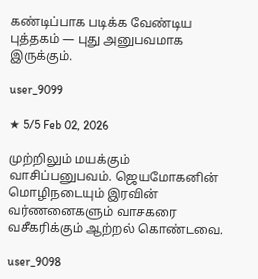கண்டிப்பாக படிக்க வேண்டிய புத்தகம் — புது அனுபவமாக இருக்கும்.

user_9099

★ 5/5 Feb 02, 2026

முற்றிலும் மயக்கும் வாசிப்பனுபவம். ஜெயமோகனின் மொழிநடையும் இரவின் வர்ணனைகளும் வாசகரை வசீகரிக்கும் ஆற்றல் கொண்டவை.

user_9098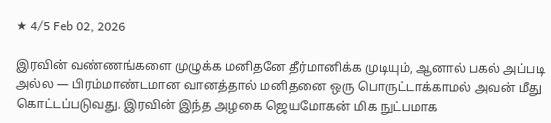★ 4/5 Feb 02, 2026

இரவின் வண்ணங்களை முழுக்க மனிதனே தீர்மானிக்க முடியும், ஆனால் பகல் அப்படி அல்ல — பிரம்மாண்டமான வானத்தால் மனிதனை ஒரு பொருட்டாக்காமல் அவன் மீது கொட்டப்படுவது. இரவின் இந்த அழகை ஜெயமோகன் மிக நுட்பமாக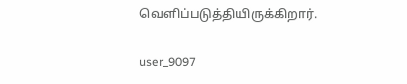வெளிப்படுத்தியிருக்கிறார்.

user_9097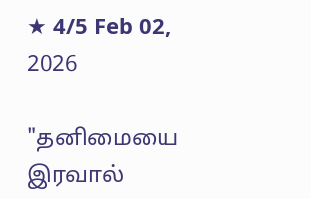★ 4/5 Feb 02, 2026

"தனிமையை இரவால்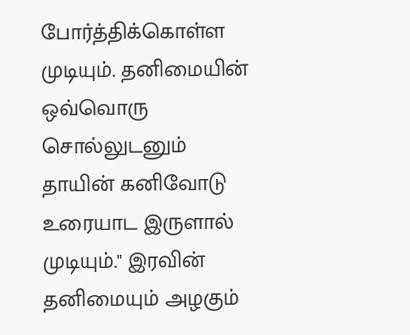போர்த்திக்கொள்ள முடியும். தனிமையின் ஒவ்வொரு சொல்லுடனும் தாயின் கனிவோடு உரையாட இருளால் முடியும்." இரவின் தனிமையும் அழகும்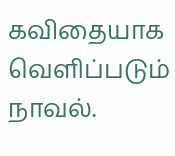கவிதையாக வெளிப்படும் நாவல்.